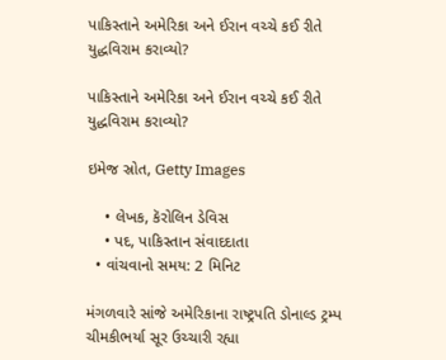પાકિસ્તાને અમેરિકા અને ઈરાન વચ્ચે કઈ રીતે યુદ્ધવિરામ કરાવ્યો?

પાકિસ્તાને અમેરિકા અને ઈરાન વચ્ચે કઈ રીતે યુદ્ધવિરામ કરાવ્યો?

ઇમેજ સ્રોત, Getty Images

    • લેખક, કૅરોલિન ડેવિસ
    • પદ, પાકિસ્તાન સંવાદદાતા
  • વાંચવાનો સમય: 2 મિનિટ

મંગળવારે સાંજે અમેરિકાના રાષ્ટ્રપતિ ડોનાલ્ડ ટ્રમ્પ ચીમકીભર્યા સૂર ઉચ્ચારી રહ્યા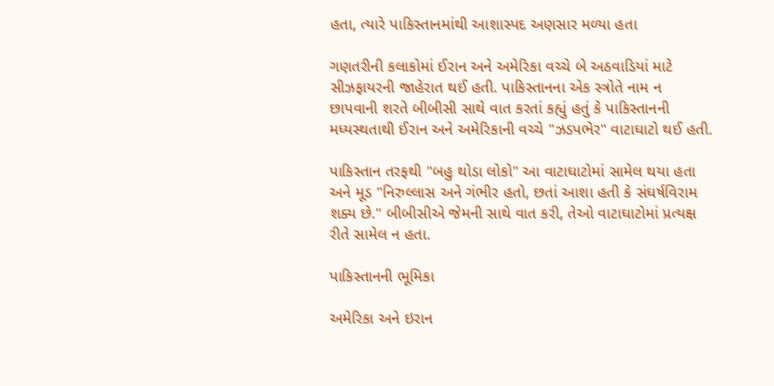હતા, ત્યારે પાકિસ્તાનમાંથી આશાસ્પદ અણસાર મળ્યા હતા

ગણતરીની કલાકોમાં ઈરાન અને અમેરિકા વચ્ચે બે અઠવાડિયાં માટે સીઝફાયરની જાહેરાત થઈ હતી. પાકિસ્તાનના એક સ્ત્રોતે નામ ન છાપવાની શરતે બીબીસી સાથે વાત કરતાં કહ્યું હતું કે પાકિસ્તાનની મધ્યસ્થતાથી ઈરાન અને અમેરિકાની વચ્ચે "ઝડપભેર" વાટાઘાટો થઈ હતી.

પાકિસ્તાન તરફથી "બહુ થોડા લોકો" આ વાટાઘાટોમાં સામેલ થયા હતા અને મૂડ "નિરુલ્લાસ અને ગંભીર હતો, છતાં આશા હતી કે સંઘર્ષવિરામ શક્ય છે." બીબીસીએ જેમની સાથે વાત કરી, તેઓ વાટાઘાટોમાં પ્રત્યક્ષ રીતે સામેલ ન હતા.

પાકિસ્તાનની ભૂમિકા

અમેરિકા અને ઇરાન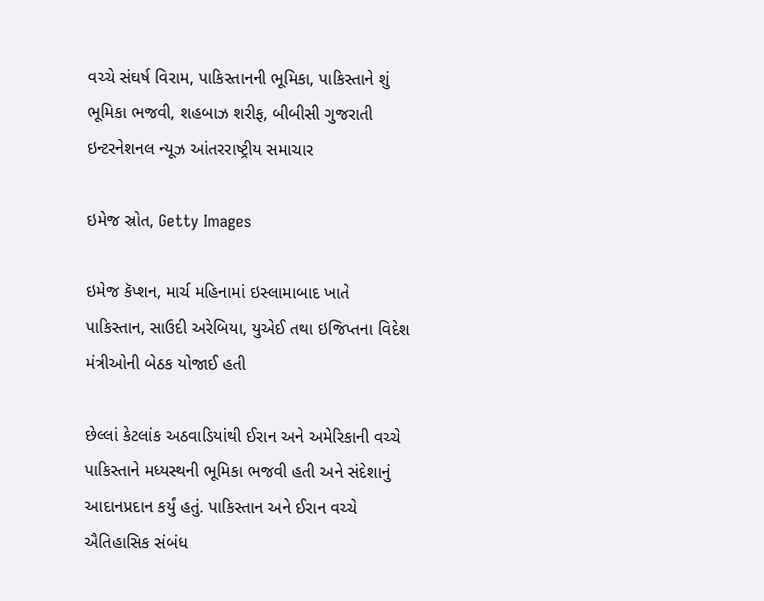વચ્ચે સંઘર્ષ વિરામ, પાકિસ્તાનની ભૂમિકા, પાકિસ્તાને શું ભૂમિકા ભજવી, શહબાઝ શરીફ, બીબીસી ગુજરાતી ઇન્ટરનેશનલ ન્યૂઝ આંતરરાષ્ટ્રીય સમાચાર

ઇમેજ સ્રોત, Getty Images

ઇમેજ કૅપ્શન, માર્ચ મહિનામાં ઇસ્લામાબાદ ખાતે પાકિસ્તાન, સાઉદી અરેબિયા, યુએઈ તથા ઇજિપ્તના વિદેશ મંત્રીઓની બેઠક યોજાઈ હતી

છેલ્લાં કેટલાંક અઠવાડિયાંથી ઈરાન અને અમેરિકાની વચ્ચે પાકિસ્તાને મધ્યસ્થની ભૂમિકા ભજવી હતી અને સંદેશાનું આદાનપ્રદાન કર્યું હતું. પાકિસ્તાન અને ઈરાન વચ્ચે ઐતિહાસિક સંબંધ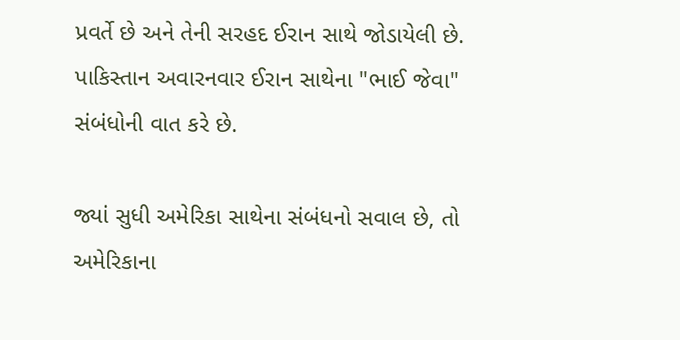પ્રવર્તે છે અને તેની સરહદ ઈરાન સાથે જોડાયેલી છે. પાકિસ્તાન અવારનવાર ઈરાન સાથેના "ભાઈ જેવા" સંબંધોની વાત કરે છે.

જ્યાં સુધી અમેરિકા સાથેના સંબંધનો સવાલ છે, તો અમેરિકાના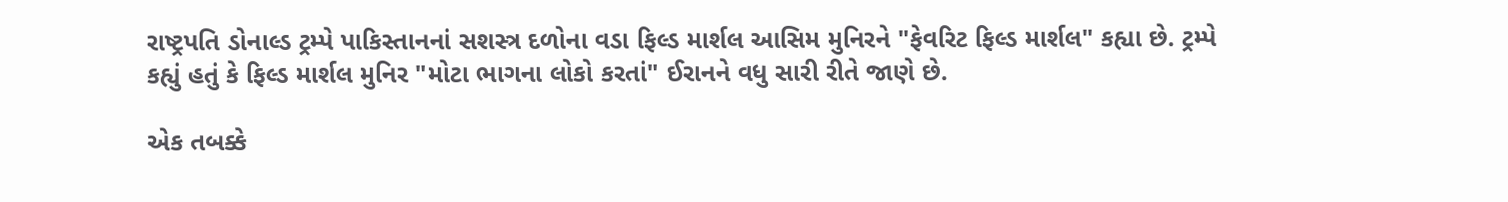રાષ્ટ્રપતિ ડોનાલ્ડ ટ્રમ્પે પાકિસ્તાનનાં સશસ્ત્ર દળોના વડા ફિલ્ડ માર્શલ આસિમ મુનિરને "ફેવરિટ ફિલ્ડ માર્શલ" કહ્યા છે. ટ્રમ્પે કહ્યું હતું કે ફિલ્ડ માર્શલ મુનિર "મોટા ભાગના લોકો કરતાં" ઈરાનને વધુ સારી રીતે જાણે છે.

એક તબક્કે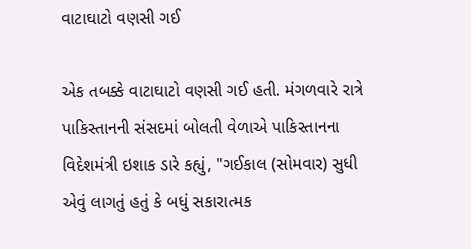વાટાઘાટો વણસી ગઈ

એક તબક્કે વાટાઘાટો વણસી ગઈ હતી. મંગળવારે રાત્રે પાકિસ્તાનની સંસદમાં બોલતી વેળાએ પાકિસ્તાનના વિદેશમંત્રી ઇશાક ડારે કહ્યું, "ગઈકાલ (સોમવાર) સુધી એવું લાગતું હતું કે બધું સકારાત્મક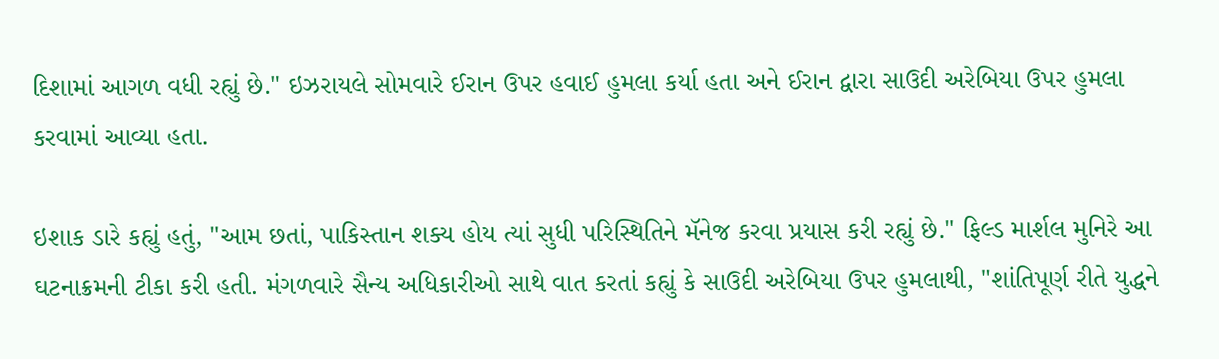દિશામાં આગળ વધી રહ્યું છે." ઇઝરાયલે સોમવારે ઈરાન ઉપર હવાઈ હુમલા કર્યા હતા અને ઈરાન દ્વારા સાઉદી અરેબિયા ઉપર હુમલા કરવામાં આવ્યા હતા.

ઇશાક ડારે કહ્યું હતું, "આમ છતાં, પાકિસ્તાન શક્ય હોય ત્યાં સુધી પરિસ્થિતિને મૅનેજ કરવા પ્રયાસ કરી રહ્યું છે." ફિલ્ડ માર્શલ મુનિરે આ ઘટનાક્રમની ટીકા કરી હતી. મંગળવારે સૈન્ય અધિકારીઓ સાથે વાત કરતાં કહ્યું કે સાઉદી અરેબિયા ઉપર હુમલાથી, "શાંતિપૂર્ણ રીતે યુદ્ધને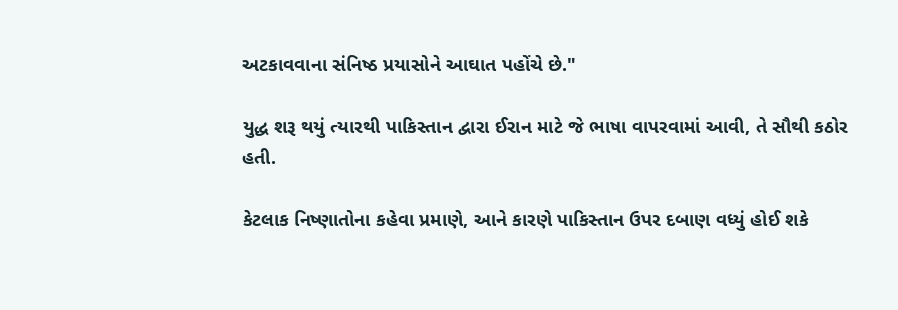અટકાવવાના સંનિષ્ઠ પ્રયાસોને આઘાત પહોંચે છે."

યુદ્ધ શરૂ થયું ત્યારથી પાકિસ્તાન દ્વારા ઈરાન માટે જે ભાષા વાપરવામાં આવી, તે સૌથી કઠોર હતી.

કેટલાક નિષ્ણાતોના કહેવા પ્રમાણે, આને કારણે પાકિસ્તાન ઉપર દબાણ વધ્યું હોઈ શકે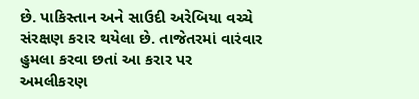છે. પાકિસ્તાન અને સાઉદી અરેબિયા વચ્ચે સંરક્ષણ કરાર થયેલા છે. તાજેતરમાં વારંવાર હુમલા કરવા છતાં આ કરાર પર અમલીકરણ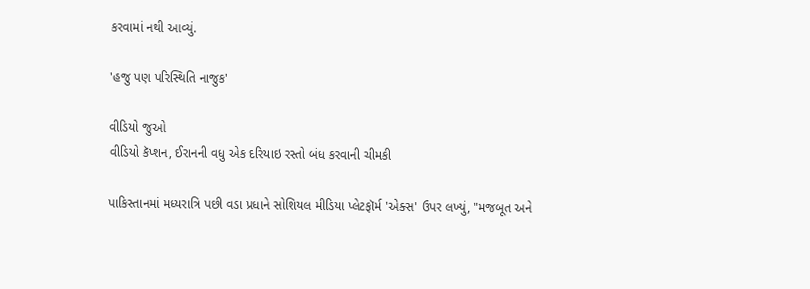કરવામાં નથી આવ્યું.

'હજુ પણ પરિસ્થિતિ નાજુક'

વીડિયો જુઓ
વીડિયો કૅપ્શન, ઈરાનની વધુ એક દરિયાઇ રસ્તો બંધ કરવાની ચીમકી

પાકિસ્તાનમાં મધ્યરાત્રિ પછી વડા પ્રધાને સોશિયલ મીડિયા પ્લેટફૉર્મ 'એક્સ' ઉપર લખ્યું, "મજબૂત અને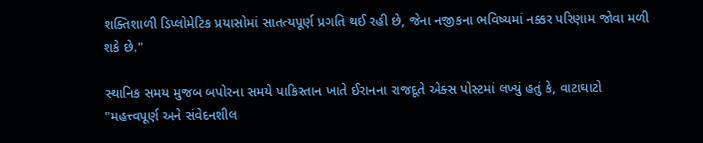શક્તિશાળી ડિપ્લોમેટિક પ્રયાસોમાં સાતત્યપૂર્ણ પ્રગતિ થઈ રહી છે, જેના નજીકના ભવિષ્યમાં નક્કર પરિણામ જોવા મળી શકે છે."

સ્થાનિક સમય મુજબ બપોરના સમયે પાકિસ્તાન ખાતે ઈરાનના રાજદૂતે એક્સ પોસ્ટમાં લખ્યું હતું કે, વાટાઘાટો "મહત્ત્વપૂર્ણ અને સંવેદનશીલ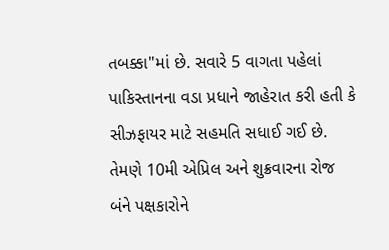તબક્કા"માં છે. સવારે 5 વાગતા પહેલાં પાકિસ્તાનના વડા પ્રધાને જાહેરાત કરી હતી કે સીઝફાયર માટે સહમતિ સધાઈ ગઈ છે. તેમણે 10મી એપ્રિલ અને શુક્રવારના રોજ બંને પક્ષકારોને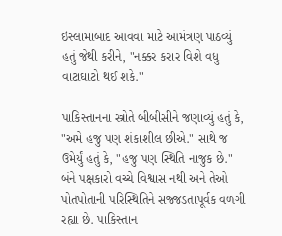ઇસ્લામાબાદ આવવા માટે આમંત્રણ પાઠવ્યું હતું જેથી કરીને, "નક્કર કરાર વિશે વધુ વાટાઘાટો થઈ શકે."

પાકિસ્તાનના સ્ત્રોતે બીબીસીને જણાવ્યું હતું કે, "અમે હજુ પણ શંકાશીલ છીએ." સાથે જ ઉમેર્યું હતું કે, "હજુ પણ સ્થિતિ નાજુક છે." બંને પક્ષકારો વચ્ચે વિશ્વાસ નથી અને તેઓ પોતપોતાની પરિસ્થિતિને સજ્જડતાપૂર્વક વળગી રહ્યા છે. પાકિસ્તાન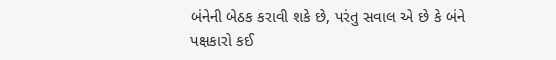બંનેની બેઠક કરાવી શકે છે, પરંતુ સવાલ એ છે કે બંને પક્ષકારો કઈ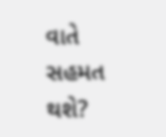વાતે સહમત થશે?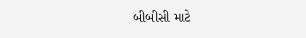બીબીસી માટે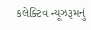કલેક્ટિવ ન્યૂઝરૂમનું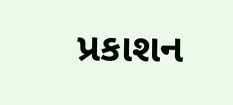પ્રકાશન